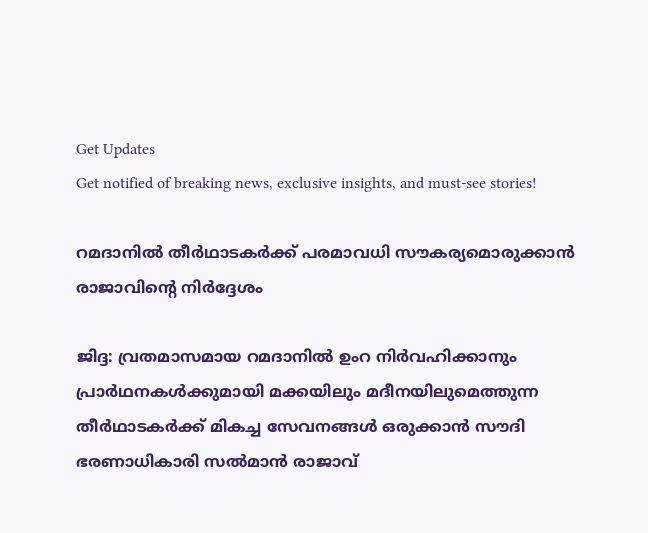Get Updates
Get notified of breaking news, exclusive insights, and must-see stories!

റമദാനില്‍ തീര്‍ഥാടകര്‍ക്ക് പരമാവധി സൗകര്യമൊരുക്കാന്‍ രാജാവിന്റെ നിര്‍ദ്ദേശം

ജിദ്ദ: വ്രതമാസമായ റമദാനില്‍ ഉംറ നിര്‍വഹിക്കാനും പ്രാര്‍ഥനകള്‍ക്കുമായി മക്കയിലും മദീനയിലുമെത്തുന്ന തീര്‍ഥാടകര്‍ക്ക് മികച്ച സേവനങ്ങള്‍ ഒരുക്കാന്‍ സൗദി ഭരണാധികാരി സല്‍മാന്‍ രാജാവ്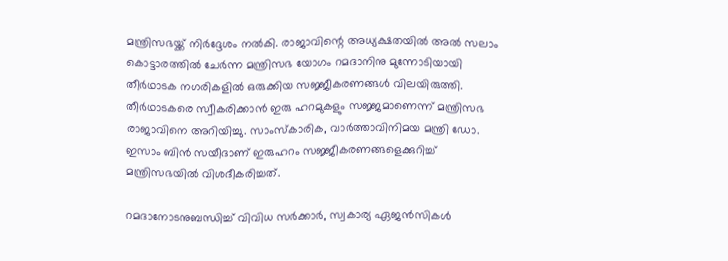മന്ത്രിസഭയ്ക്ക് നിര്‍ദ്ദേശം നല്‍കി. രാജാവിന്റെ അധ്യക്ഷതയില്‍ അല്‍ സലാം കൊട്ടാരത്തില്‍ ചേര്‍ന്ന മന്ത്രിസഭ യോഗം റമദാനിനു മുന്നോടിയായി തീര്‍ഥാടക നഗരികളില്‍ ഒരുക്കിയ സജ്ജീകരണങ്ങള്‍ വിലയിരുത്തി. തീര്‍ഥാടകരെ സ്വീകരിക്കാന്‍ ഇരു ഹറമുകളും സജ്ജമാണെന്ന് മന്ത്രിസഭ രാജാവിനെ അറിയിച്ചു. സാംസ്‌കാരിക, വാര്‍ത്താവിനിമയ മന്ത്രി ഡോ. ഇസാം ബിന്‍ സയീദാണ് ഇരുഹറം സജ്ജീകരണങ്ങളെക്കുറിച്ച് മന്ത്രിസഭയില്‍ വിശദീകരിച്ചത്.

റമദാനോടനുബന്ധിച്ച് വിവിധ സര്‍ക്കാര്‍, സ്വകാര്യ ഏജന്‍സികള്‍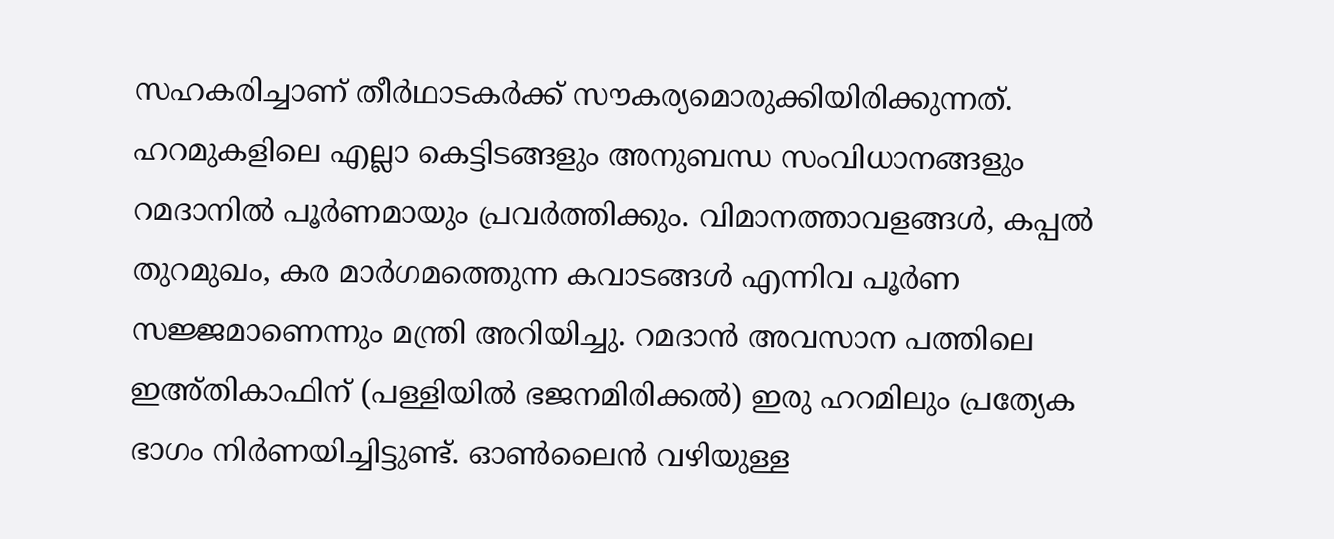സഹകരിച്ചാണ് തീര്‍ഥാടകര്‍ക്ക് സൗകര്യമൊരുക്കിയിരിക്കുന്നത്. ഹറമുകളിലെ എല്ലാ കെട്ടിടങ്ങളും അനുബന്ധ സംവിധാനങ്ങളും റമദാനില്‍ പൂര്‍ണമായും പ്രവര്‍ത്തിക്കും. വിമാനത്താവളങ്ങള്‍, കപ്പല്‍ തുറമുഖം, കര മാര്‍ഗമത്തെുന്ന കവാടങ്ങള്‍ എന്നിവ പൂര്‍ണ സജ്ജമാണെന്നും മന്ത്രി അറിയിച്ചു. റമദാന്‍ അവസാന പത്തിലെ ഇഅ്തികാഫിന് (പള്ളിയില്‍ ഭജനമിരിക്കല്‍) ഇരു ഹറമിലും പ്രത്യേക ഭാഗം നിര്‍ണയിച്ചിട്ടുണ്ട്. ഓണ്‍ലൈന്‍ വഴിയുള്ള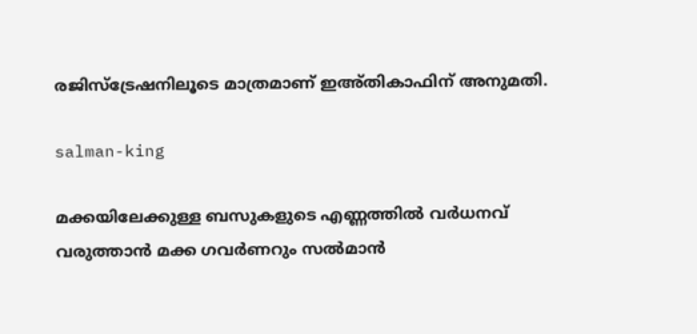രജിസ്ട്രേഷനിലൂടെ മാത്രമാണ് ഇഅ്തികാഫിന് അനുമതി.

salman-king

മക്കയിലേക്കുള്ള ബസുകളുടെ എണ്ണത്തില്‍ വര്‍ധനവ് വരുത്താന്‍ മക്ക ഗവര്‍ണറും സല്‍മാന്‍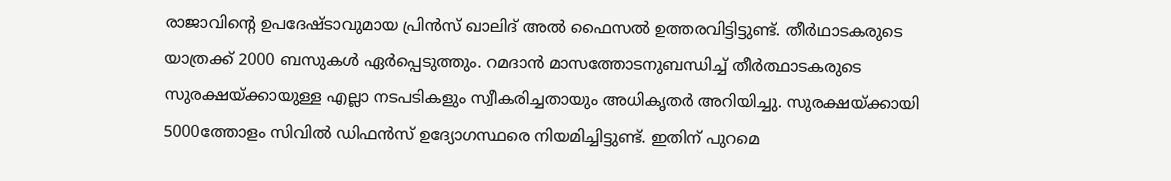രാജാവിന്റെ ഉപദേഷ്ടാവുമായ പ്രിന്‍സ് ഖാലിദ് അല്‍ ഫൈസല്‍ ഉത്തരവിട്ടിട്ടുണ്ട്. തീര്‍ഥാടകരുടെ യാത്രക്ക് 2000 ബസുകള്‍ ഏര്‍പ്പെടുത്തും. റമദാന്‍ മാസത്തോടനുബന്ധിച്ച് തീര്‍ത്ഥാടകരുടെ സുരക്ഷയ്ക്കായുള്ള എല്ലാ നടപടികളും സ്വീകരിച്ചതായും അധികൃതര്‍ അറിയിച്ചു. സുരക്ഷയ്ക്കായി 5000ത്തോളം സിവില്‍ ഡിഫന്‍സ് ഉദ്യോഗസ്ഥരെ നിയമിച്ചിട്ടുണ്ട്. ഇതിന് പുറമെ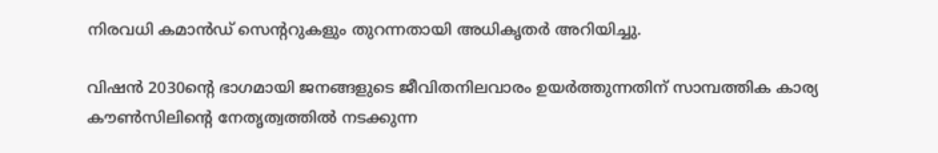നിരവധി കമാന്‍ഡ് സെന്ററുകളും തുറന്നതായി അധികൃതര്‍ അറിയിച്ചു.

വിഷന്‍ 2030ന്റെ ഭാഗമായി ജനങ്ങളുടെ ജീവിതനിലവാരം ഉയര്‍ത്തുന്നതിന് സാമ്പത്തിക കാര്യ കൗണ്‍സിലിന്റെ നേതൃത്വത്തില്‍ നടക്കുന്ന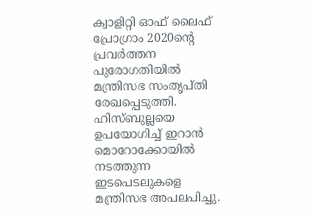ക്വാളിറ്റി ഓഫ് ലൈഫ് പ്രോഗ്രാം 2020ന്റെ പ്രവര്‍ത്തന പുരോഗതിയില്‍ മന്ത്രിസഭ സംതൃപ്തി രേഖപ്പെടുത്തി. ഹിസ്ബുല്ലയെ ഉപയോഗിച്ച് ഇറാന്‍ മൊറോക്കോയില്‍ നടത്തുന്ന ഇടപെടലുകളെ മന്ത്രിസഭ അപലപിച്ചു.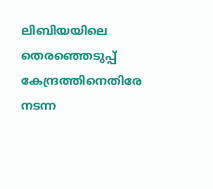ലിബിയയിലെ തെരഞ്ഞെടുപ്പ് കേന്ദ്രത്തിനെതിരേ നടന്ന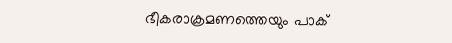ഭീകരാക്രമണത്തെയും പാക്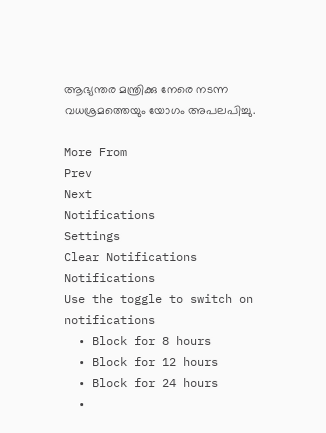ആഭ്യന്തര മന്ത്രിക്കു നേരെ നടന്ന വധശ്രമത്തെയും യോഗം അപലപിച്ചു.

More From
Prev
Next
Notifications
Settings
Clear Notifications
Notifications
Use the toggle to switch on notifications
  • Block for 8 hours
  • Block for 12 hours
  • Block for 24 hours
  •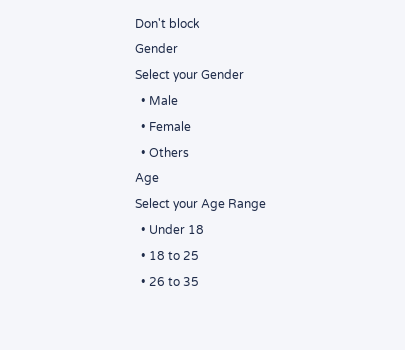Don't block
Gender
Select your Gender
  • Male
  • Female
  • Others
Age
Select your Age Range
  • Under 18
  • 18 to 25
  • 26 to 35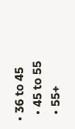• 36 to 45
  • 45 to 55
  • 55+